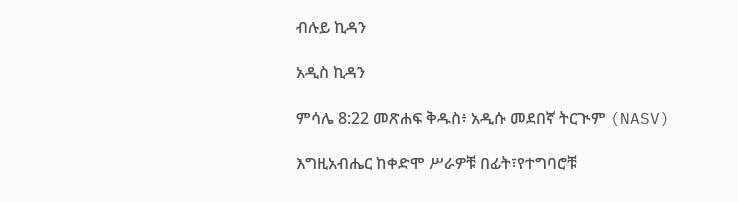ብሉይ ኪዳን

አዲስ ኪዳን

ምሳሌ 8:22 መጽሐፍ ቅዱስ፥ አዲሱ መደበኛ ትርጒም (NASV)

እግዚአብሔር ከቀድሞ ሥራዎቹ በፊት፣የተግባሮቹ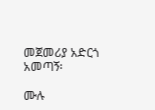መጀመሪያ አድርጎ አመጣኝ፡

ሙሉ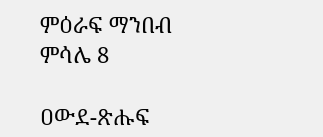ምዕራፍ ማንበብ ምሳሌ 8

ዐውደ-ጽሑፍ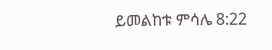ይመልከቱ ምሳሌ 8:22